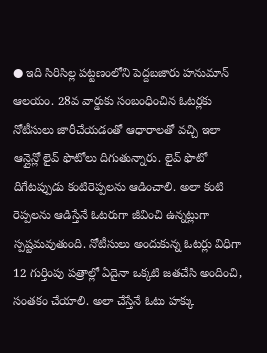● ఇది సిరిసిల్ల పట్టణంలోని పెద్దబజారు హనుమాన్ ఆలయం. 28వ వార్డుకు సంబంధించిన ఓటర్లకు నోటీసులు జారీచేయడంతో ఆధారాలతో వచ్చి ఇలా ఆన్లైన్లో లైవ్ ఫొటోలు దిగుతున్నారు. లైవ్ ఫొటో దిగేటప్పుడు కంటిరెప్పలను ఆడించాలి. అలా కంటి రెప్పలను ఆడిస్తేనే ఓటరుగా జీవించి ఉన్నట్లుగా స్పష్టమవుతుంది. నోటీసులు అందుకున్న ఓటర్లు విధిగా 12 గుర్తింపు పత్రాల్లో ఏదైనా ఒక్కటి జతచేసి అందించి, సంతకం చేయాలి. అలా చేస్తేనే ఓటు హక్కు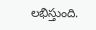లభిస్తుంది.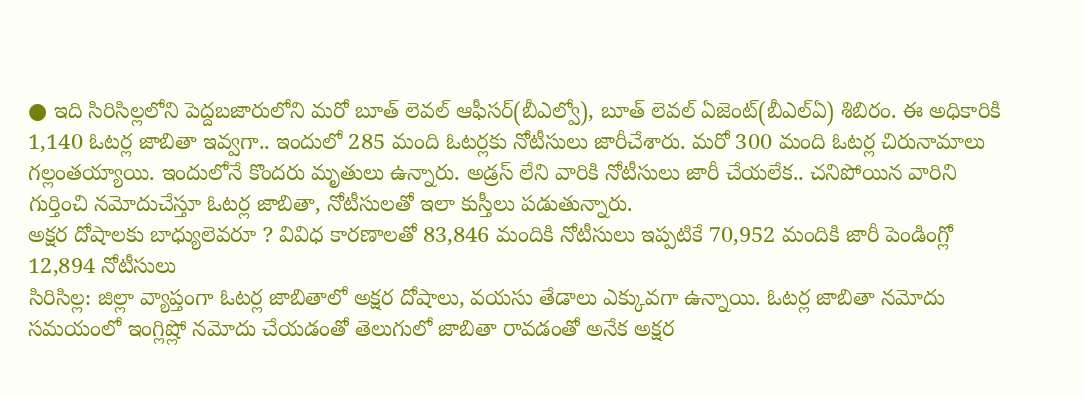● ఇది సిరిసిల్లలోని పెద్దబజారులోని మరో బూత్ లెవల్ ఆఫీసర్(బీఎల్వో), బూత్ లెవల్ ఏజెంట్(బీఎల్ఏ) శిబిరం. ఈ అధికారికి 1,140 ఓటర్ల జాబితా ఇవ్వగా.. ఇందులో 285 మంది ఓటర్లకు నోటీసులు జారీచేశారు. మరో 300 మంది ఓటర్ల చిరునామాలు గల్లంతయ్యాయి. ఇందులోనే కొందరు మృతులు ఉన్నారు. అడ్రస్ లేని వారికి నోటీసులు జారీ చేయలేక.. చనిపోయిన వారిని గుర్తించి నమోదుచేస్తూ ఓటర్ల జాబితా, నోటీసులతో ఇలా కుస్తీలు పడుతున్నారు.
అక్షర దోషాలకు బాధ్యులెవరూ ? వివిధ కారణాలతో 83,846 మందికి నోటీసులు ఇప్పటికే 70,952 మందికి జారీ పెండింగ్లో 12,894 నోటీసులు
సిరిసిల్ల: జిల్లా వ్యాప్తంగా ఓటర్ల జాబితాలో అక్షర దోషాలు, వయసు తేడాలు ఎక్కువగా ఉన్నాయి. ఓటర్ల జాబితా నమోదు సమయంలో ఇంగ్లిష్లో నమోదు చేయడంతో తెలుగులో జాబితా రావడంతో అనేక అక్షర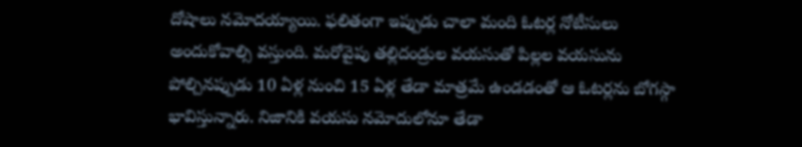దోషాలు నమోదయ్యాయి. ఫలితంగా ఇప్పుడు చాలా మంది ఓటర్ల నోటీసులు అందుకోవాల్సి వస్తుంది. మరోవైపు తల్లిదండ్రుల వయసుతో పిల్లల వయసును పోల్చినప్పుడు 10 ఏళ్ల నుంచి 15 ఏళ్ల తేడా మాత్రమే ఉండడంతో ఆ ఓటర్లను బోగస్గా భావిస్తున్నారు. నిజానికి వయసు నమోదులోనూ తేడా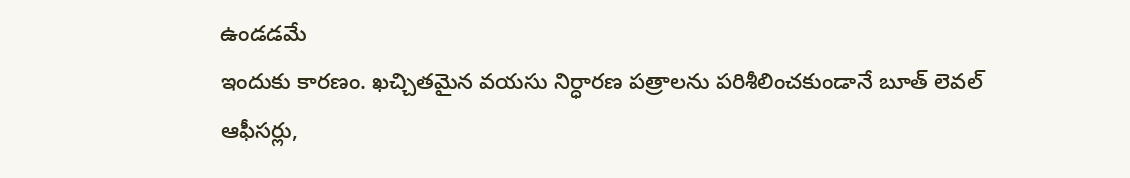ఉండడమే
ఇందుకు కారణం. ఖచ్చితమైన వయసు నిర్ధారణ పత్రాలను పరిశీలించకుండానే బూత్ లెవల్ ఆఫీసర్లు,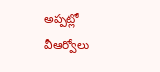అప్పట్లో వీఆర్వోలు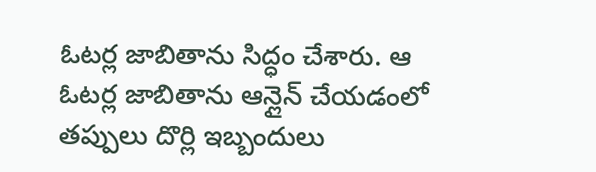ఓటర్ల జాబితాను సిద్ధం చేశారు. ఆ ఓటర్ల జాబితాను ఆన్లైన్ చేయడంలో తప్పులు దొర్లి ఇబ్బందులు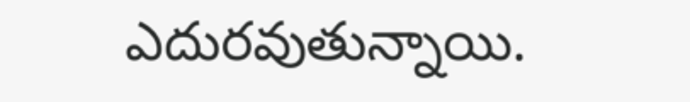ఎదురవుతున్నాయి.